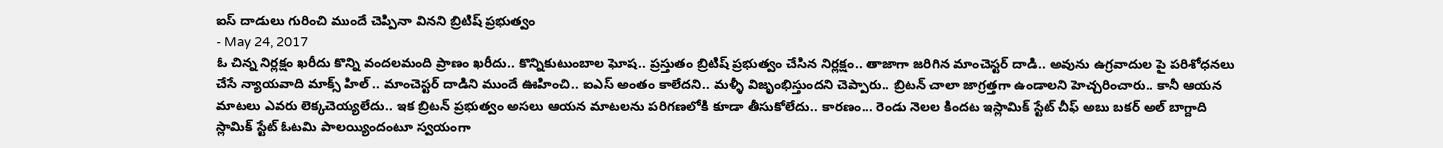ఐస్ దాడులు గురించి ముందే చెప్పినా వినని బ్రిటిష్ ప్రభుత్వం
- May 24, 2017
ఓ చిన్న నిర్లక్షం ఖరీదు కొన్ని వందలమంది ప్రాణం ఖరీదు.. కొన్నికుటుంబాల ఘోష.. ప్రస్తుతం బ్రిటిష్ ప్రభుత్వం చేసిన నిర్లక్షం.. తాజాగా జరిగిన మాంచెస్టర్ దాడి.. అవును ఉగ్రవాదుల పై పరిశోధనలు చేసే న్యాయవాది మాక్స్ హిల్ .. మాంచెస్టర్ దాడిని ముందే ఊహించి.. ఐఎస్ అంతం కాలేదని.. మళ్ళీ విజృంభిస్తుందని చెప్పారు.. బ్రిటన్ చాలా జాగ్రత్తగా ఉండాలని హెచ్చరించారు.. కానీ ఆయన మాటలు ఎవరు లెక్కచెయ్యలేదు.. ఇక బ్రిటన్ ప్రభుత్వం అసలు ఆయన మాటలను పరిగణలోకి కూడా తీసుకోలేదు.. కారణం... రెండు నెలల కిందట ఇస్లామిక్ స్టేట్ చీఫ్ అబు బకర్ అల్ బాగ్దాది స్లామిక్ స్టేట్ ఓటమి పాలయ్యిందంటూ స్వయంగా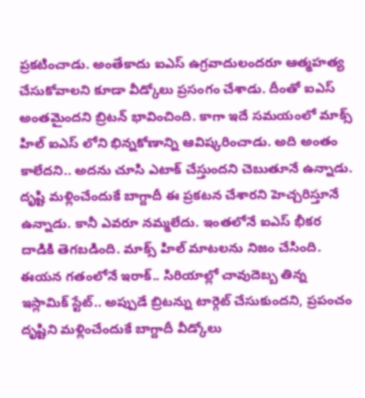ప్రకటించాడు. అంతేకాదు ఐఎస్ ఉగ్రవాదులందరూ ఆత్మహత్య చేసుకోవాలని కూడా వీడ్కోలు ప్రసంగం చేశాడు. దీంతో ఐఎస్ అంతమైందని బ్రిటన్ భావించింది. కాగా ఇదే సమయంలో మాక్స్ హిల్ ఐఎస్ లోని భిన్నకోణాన్ని ఆవిష్కరించాడు. అది అంతం కాలేదని.. అదను చూసి ఎటాక్ చేస్తుందని చెబుతూనే ఉన్నాడు. దృష్టి మళ్లించేందుకే బాగ్దాదీ ఈ ప్రకటన చేశారని హెచ్చరిస్తూనే ఉన్నాడు. కానీ ఎవరూ నమ్మలేదు. ఇంతలోనే ఐఎస్ భీకర దాడికి తెగబడింది. మాక్స్ హిల్ మాటలను నిజం చేసింది. ఈయన గతంలోనే ఇరాక్.. సిరియాల్లో చావుదెబ్బ తిన్న ఇస్లామిక్ స్టేట్.. అప్పుడే బ్రిటన్ను టార్గెట్ చేసుకుందని, ప్రపంచం దృష్టిని మళ్లించేందుకే బాగ్దాదీ వీడ్కోలు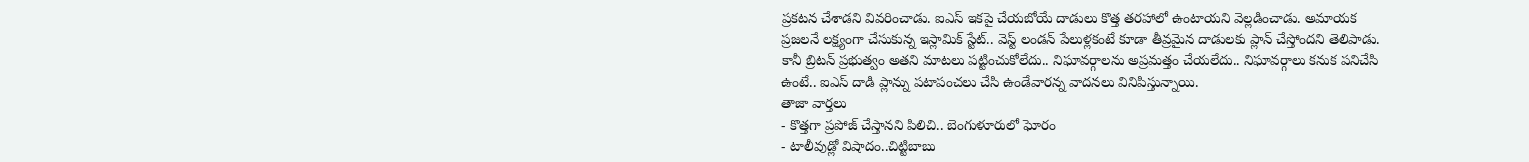ప్రకటన చేశాడని వివరించాడు. ఐఎస్ ఇకపై చేయబోయే దాడులు కొత్త తరహాలో ఉంటాయని వెల్లడించాడు. అమాయక ప్రజలనే లక్ష్యంగా చేసుకున్న ఇస్లామిక్ స్టేట్.. వెస్ట్ లండన్ పేలుళ్లకంటే కూడా తీవ్రమైన దాడులకు ప్లాన్ చేస్తోందని తెలిపాడు. కానీ బ్రిటన్ ప్రభుత్వం అతని మాటలు పట్టించుకోలేదు.. నిఘావర్గాలను అప్రమత్తం చేయలేదు.. నిఘావర్గాలు కనుక పనిచేసి ఉంటే.. ఐఎస్ దాడి ప్లాన్ను పటాపంచలు చేసి ఉండేవారన్న వాదనలు వినిపిస్తున్నాయి.
తాజా వార్తలు
- కొత్తగా ప్రపోజ్ చేస్తానని పిలిచి.. బెంగుళూరులో ఘోరం
- టాలీవుడ్లో విషాదం..చిట్టిబాబు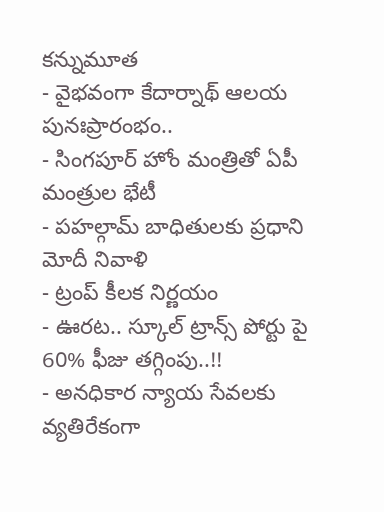కన్నుమూత
- వైభవంగా కేదార్నాథ్ ఆలయ పునఃప్రారంభం..
- సింగపూర్ హోం మంత్రితో ఏపీ మంత్రుల భేటీ
- పహల్గామ్ బాధితులకు ప్రధాని మోదీ నివాళి
- ట్రంప్ కీలక నిర్ణయం
- ఊరట.. స్కూల్ ట్రాన్స్ పోర్టు పై 60% ఫీజు తగ్గింపు..!!
- అనధికార న్యాయ సేవలకు వ్యతిరేకంగా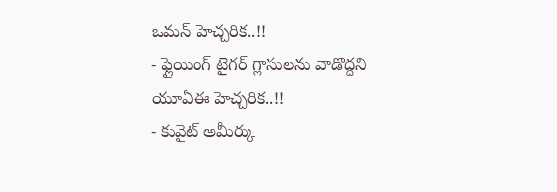ఒమన్ హెచ్చరిక..!!
- ఫ్లైయింగ్ టైగర్ గ్లాసులను వాడొద్దని యూఏఈ హెచ్చరిక..!!
- కువైట్ అమీర్కు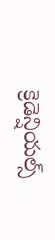క్రెడెన్షియల్స్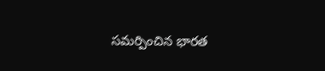సమర్పించిన భారత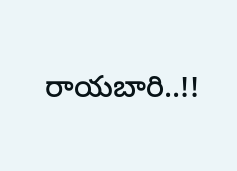రాయబారి..!!